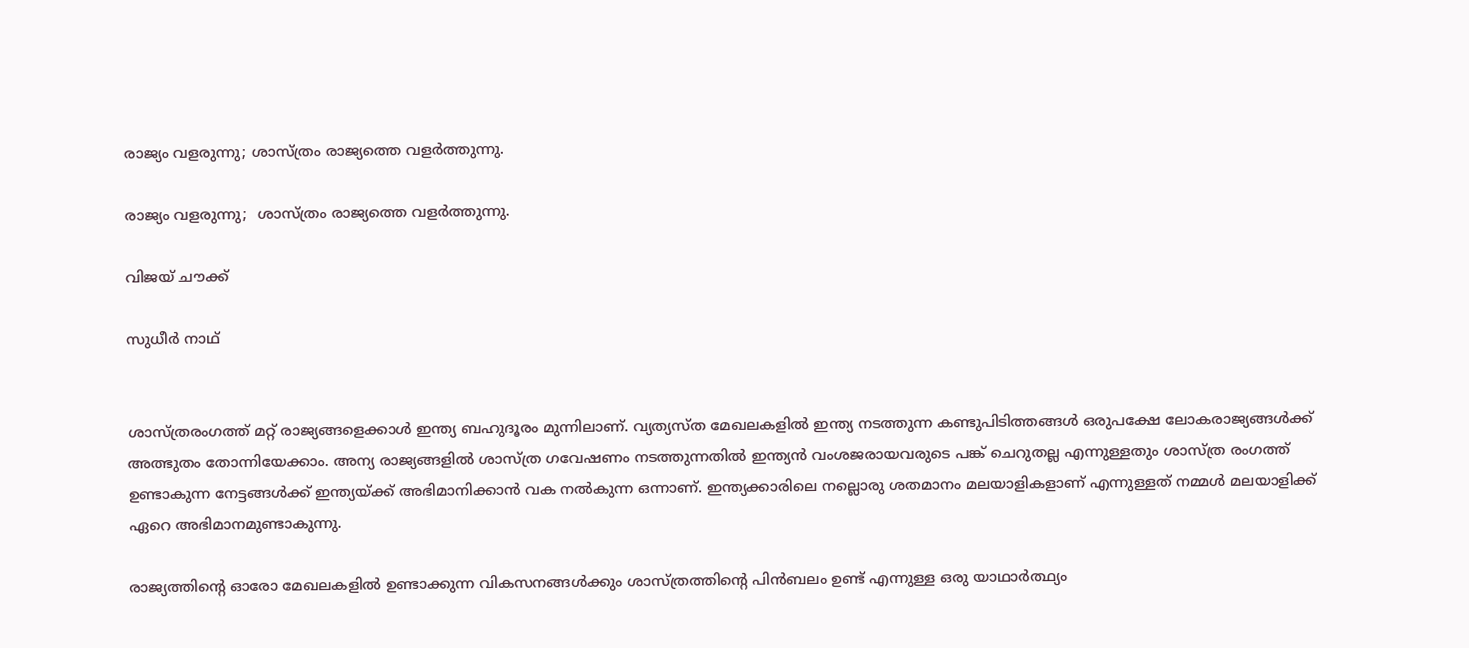രാജ്യം വളരുന്നു; ശാസ്ത്രം രാജ്യത്തെ വളര്‍ത്തുന്നു.

രാജ്യം വളരുന്നു;  ശാസ്ത്രം രാജ്യത്തെ വളര്‍ത്തുന്നു.

വിജയ് ചൗക്ക്

സുധീര്‍ നാഥ്


ശാസ്ത്രരംഗത്ത് മറ്റ് രാജ്യങ്ങളെക്കാള്‍ ഇന്ത്യ ബഹുദൂരം മുന്നിലാണ്. വ്യത്യസ്ത മേഖലകളില്‍ ഇന്ത്യ നടത്തുന്ന കണ്ടുപിടിത്തങ്ങള്‍ ഒരുപക്ഷേ ലോകരാജ്യങ്ങള്‍ക്ക് അത്ഭുതം തോന്നിയേക്കാം. അന്യ രാജ്യങ്ങളില്‍ ശാസ്ത്ര ഗവേഷണം നടത്തുന്നതില്‍ ഇന്ത്യന്‍ വംശജരായവരുടെ പങ്ക് ചെറുതല്ല എന്നുള്ളതും ശാസ്ത്ര രംഗത്ത് ഉണ്ടാകുന്ന നേട്ടങ്ങള്‍ക്ക് ഇന്ത്യയ്ക്ക് അഭിമാനിക്കാന്‍ വക നല്‍കുന്ന ഒന്നാണ്. ഇന്ത്യക്കാരിലെ നല്ലൊരു ശതമാനം മലയാളികളാണ് എന്നുള്ളത് നമ്മള്‍ മലയാളിക്ക് ഏറെ അഭിമാനമുണ്ടാകുന്നു.

രാജ്യത്തിന്‍റെ ഓരോ മേഖലകളില്‍ ഉണ്ടാക്കുന്ന വികസനങ്ങള്‍ക്കും ശാസ്ത്രത്തിന്‍റെ പിന്‍ബലം ഉണ്ട് എന്നുള്ള ഒരു യാഥാര്‍ത്ഥ്യം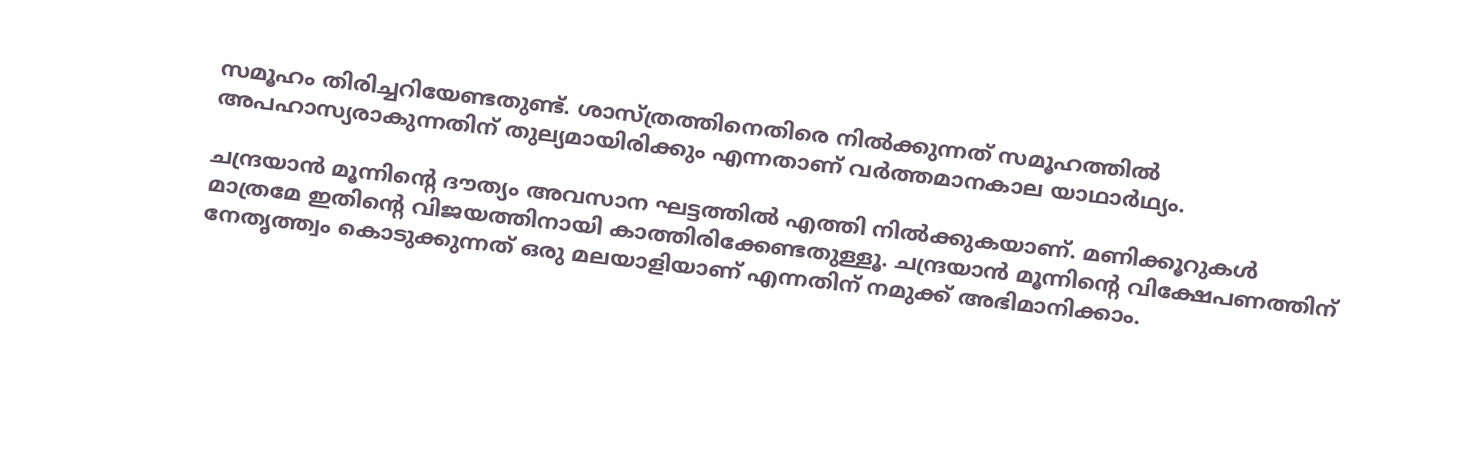സമൂഹം തിരിച്ചറിയേണ്ടതുണ്ട്. ശാസ്ത്രത്തിനെതിരെ നില്‍ക്കുന്നത് സമൂഹത്തില്‍ അപഹാസ്യരാകുന്നതിന് തുല്യമായിരിക്കും എന്നതാണ് വര്‍ത്തമാനകാല യാഥാര്‍ഥ്യം.

ചന്ദ്രയാന്‍ മൂന്നിന്‍റെ ദൗത്യം അവസാന ഘട്ടത്തില്‍ എത്തി നില്‍ക്കുകയാണ്. മണിക്കൂറുകള്‍ മാത്രമേ ഇതിന്‍റെ വിജയത്തിനായി കാത്തിരിക്കേണ്ടതുള്ളൂ. ചന്ദ്രയാന്‍ മൂന്നിന്‍റെ വിക്ഷേപണത്തിന് നേതൃത്ത്വം കൊടുക്കുന്നത് ഒരു മലയാളിയാണ് എന്നതിന് നമുക്ക് അഭിമാനിക്കാം.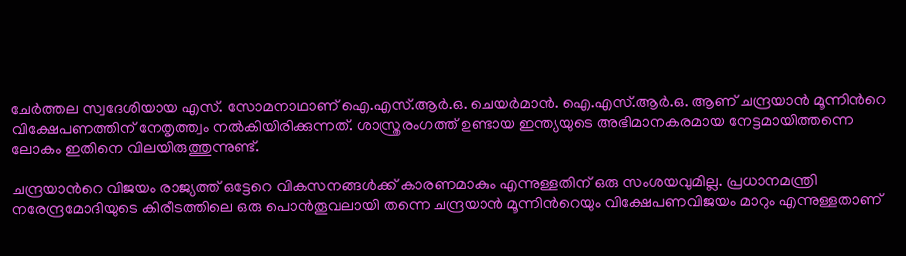ചേര്‍ത്തല സ്വദേശിയായ എസ്. സോമനാഥാണ് ഐ.എസ്.ആര്‍.ഒ. ചെയര്‍മാന്‍. ഐ.എസ്.ആര്‍.ഒ. ആണ് ചന്ദ്രയാന്‍ മൂന്നിന്‍റെ വിക്ഷേപണത്തിന് നേതൃത്ത്വം നല്‍കിയിരിക്കുന്നത്. ശാസ്ത്രരംഗത്ത് ഉണ്ടായ ഇന്ത്യയുടെ അഭിമാനകരമായ നേട്ടമായിത്തന്നെ ലോകം ഇതിനെ വിലയിരുത്തുന്നുണ്ട്.

ചന്ദ്രയാന്‍റെ വിജയം രാജ്യത്ത് ഒട്ടേറെ വികസനങ്ങള്‍ക്ക് കാരണമാകും എന്നുള്ളതിന് ഒരു സംശയവുമില്ല. പ്രധാനമന്ത്രി നരേന്ദ്രമോദിയുടെ കിരീടത്തിലെ ഒരു പൊന്‍തൂവലായി തന്നെ ചന്ദ്രയാന്‍ മൂന്നിന്‍റെയും വിക്ഷേപണവിജയം മാറും എന്നുള്ളതാണ്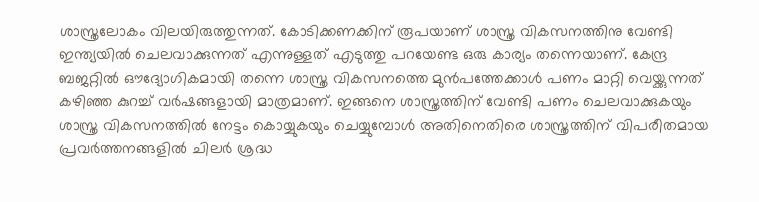ശാസ്ത്രലോകം വിലയിരുത്തുന്നത്. കോടിക്കണക്കിന് രൂപയാണ് ശാസ്ത്ര വികസനത്തിനു വേണ്ടി ഇന്ത്യയില്‍ ചെലവാക്കുന്നത് എന്നുള്ളത് എടുത്തു പറയേണ്ട ഒരു കാര്യം തന്നെയാണ്. കേന്ദ്ര ബജറ്റില്‍ ഔദ്യോഗികമായി തന്നെ ശാസ്ത്ര വികസനത്തെ മുന്‍പത്തേക്കാള്‍ പണം മാറ്റി വെയ്ക്കുന്നത് കഴിഞ്ഞ കുറച്ച് വര്‍ഷങ്ങളായി മാത്രമാണ്. ഇങ്ങനെ ശാസ്ത്രത്തിന് വേണ്ടി പണം ചെലവാക്കുകയും ശാസ്ത്ര വികസനത്തില്‍ നേട്ടം കൊയ്യുകയും ചെയ്യുമ്പോള്‍ അതിനെതിരെ ശാസ്ത്രത്തിന് വിപരീതമായ പ്രവര്‍ത്തനങ്ങളില്‍ ചിലര്‍ ശ്രദ്ധ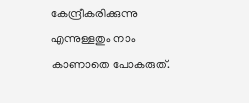കേന്ദ്രീകരിക്കുന്നു എന്നുള്ളതും നാം കാണാതെ പോകരുത്.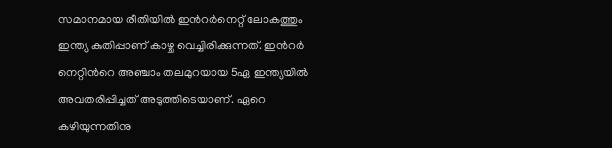സമാനമായ രീതിയില്‍ ഇന്‍റര്‍നെറ്റ് ലോകത്തും ഇന്ത്യ കുതിപ്പാണ് കാഴ്ച വെച്ചിരിക്കുന്നത്. ഇന്‍റര്‍ നെറ്റിന്‍റെ അഞ്ചാം തലമുറയായ 5ഏ ഇന്ത്യയില്‍ അവതരിപ്പിച്ചത് അടുത്തിടെയാണ്. ഏറെ കഴിയുന്നതിനു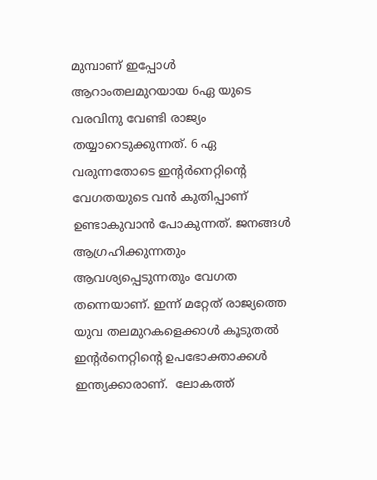മുമ്പാണ് ഇപ്പോള്‍ ആറാംതലമുറയായ 6ഏ യുടെ വരവിനു വേണ്ടി രാജ്യം തയ്യാറെടുക്കുന്നത്. 6 ഏ വരുന്നതോടെ ഇന്‍റര്‍നെറ്റിന്‍റെ വേഗതയുടെ വന്‍ കുതിപ്പാണ് ഉണ്ടാകുവാന്‍ പോകുന്നത്. ജനങ്ങള്‍ ആഗ്രഹിക്കുന്നതും ആവശ്യപ്പെടുന്നതും വേഗത തന്നെയാണ്. ഇന്ന് മറ്റേത് രാജ്യത്തെ യുവ തലമുറകളെക്കാള്‍ കൂടുതല്‍ ഇന്‍റര്‍നെറ്റിന്‍റെ ഉപഭോക്താക്കള്‍ ഇന്ത്യക്കാരാണ്.  ലോകത്ത്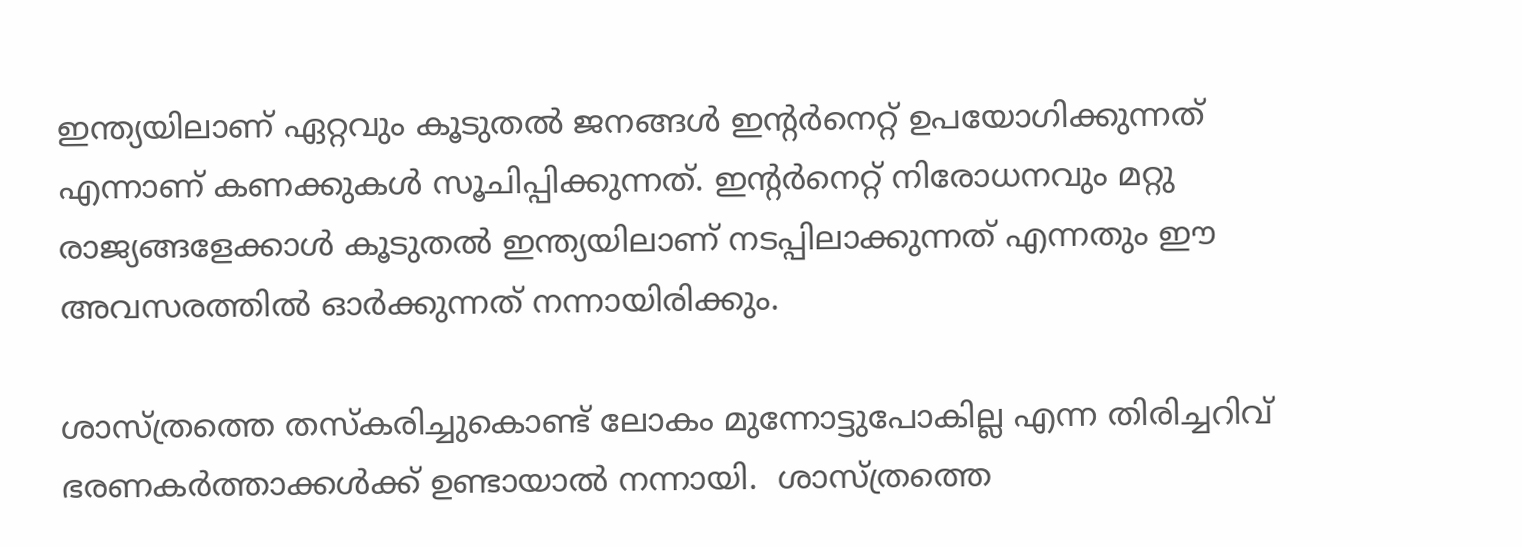ഇന്ത്യയിലാണ് ഏറ്റവും കൂടുതല്‍ ജനങ്ങള്‍ ഇന്‍റര്‍നെറ്റ് ഉപയോഗിക്കുന്നത് എന്നാണ് കണക്കുകള്‍ സൂചിപ്പിക്കുന്നത്. ഇന്‍റര്‍നെറ്റ് നിരോധനവും മറ്റു രാജ്യങ്ങളേക്കാള്‍ കൂടുതല്‍ ഇന്ത്യയിലാണ് നടപ്പിലാക്കുന്നത് എന്നതും ഈ അവസരത്തില്‍ ഓര്‍ക്കുന്നത് നന്നായിരിക്കും.

ശാസ്ത്രത്തെ തസ്കരിച്ചുകൊണ്ട് ലോകം മുന്നോട്ടുപോകില്ല എന്ന തിരിച്ചറിവ് ഭരണകര്‍ത്താക്കള്‍ക്ക് ഉണ്ടായാല്‍ നന്നായി.  ശാസ്ത്രത്തെ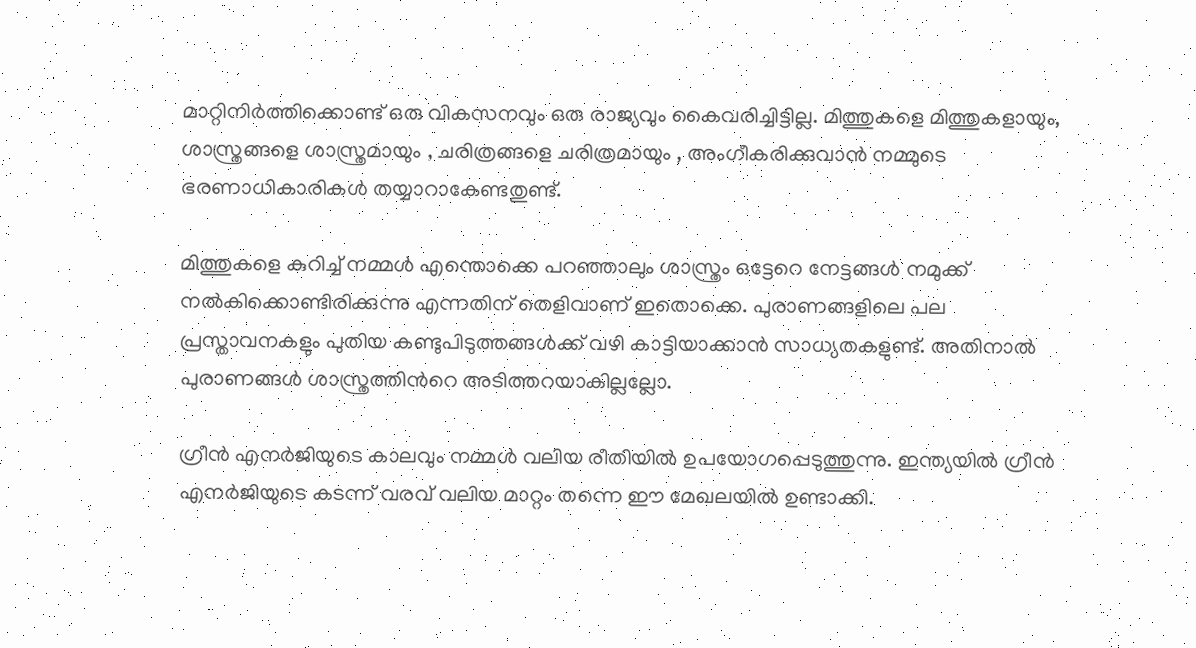മാറ്റിനിര്‍ത്തിക്കൊണ്ട് ഒരു വികസനവും ഒരു രാജ്യവും കൈവരിച്ചിട്ടില്ല. മിത്തുകളെ മിത്തുകളായും, ശാസ്ത്രങ്ങളെ ശാസ്ത്രമായും , ചരിത്രങ്ങളെ ചരിത്രമായും , അംഗീകരിക്കുവാന്‍ നമ്മുടെ ഭരണാധികാരികള്‍ തയ്യാറാകേണ്ടതുണ്ട്.

മിത്തുകളെ കുറിച്ച് നമ്മള്‍ എന്തൊക്കെ പറഞ്ഞാലും ശാസ്ത്രം ഒട്ടേറെ നേട്ടങ്ങള്‍ നമുക്ക് നല്‍കിക്കൊണ്ടിരിക്കുന്നു എന്നതിന് തെളിവാണ് ഇതൊക്കെ. പുരാണങ്ങളിലെ പല പ്രസ്താവനകളും പുതിയ കണ്ടുപിടുത്തങ്ങള്‍ക്ക് വഴി കാട്ടിയാക്കാന്‍ സാധ്യതകളുണ്ട്. അതിനാല്‍ പുരാണങ്ങള്‍ ശാസ്ത്രത്തിന്‍റെ അടിത്തറയാകില്ലല്ലോ.

ഗ്രീന്‍ എനര്‍ജിയുടെ കാലവും നമ്മള്‍ വലിയ രീതിയില്‍ ഉപയോഗപ്പെടുത്തുന്നു. ഇന്ത്യയില്‍ ഗ്രീന്‍ എനര്‍ജിയുടെ കടന്ന് വരവ് വലിയ മാറ്റം തന്നെ ഈ മേഖലയില്‍ ഉണ്ടാക്കി.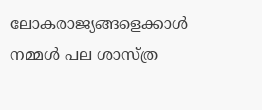ലോകരാജ്യങ്ങളെക്കാള്‍ നമ്മള്‍ പല ശാസ്ത്ര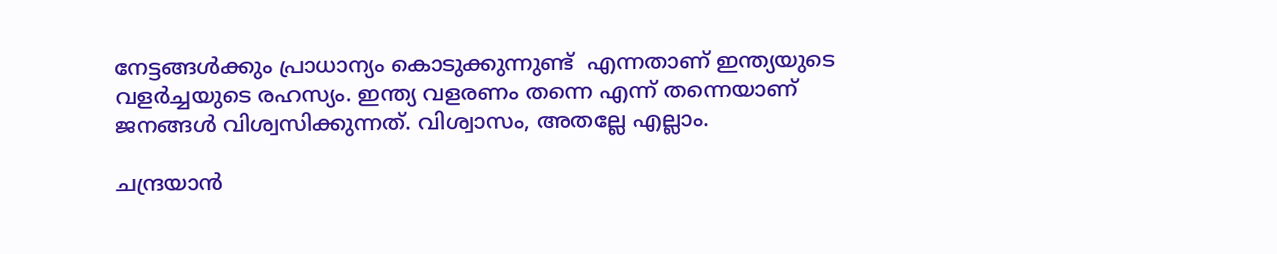നേട്ടങ്ങള്‍ക്കും പ്രാധാന്യം കൊടുക്കുന്നുണ്ട്  എന്നതാണ് ഇന്ത്യയുടെ വളര്‍ച്ചയുടെ രഹസ്യം. ഇന്ത്യ വളരണം തന്നെ എന്ന് തന്നെയാണ് ജനങ്ങള്‍ വിശ്വസിക്കുന്നത്. വിശ്വാസം, അതല്ലേ എല്ലാം.

ചന്ദ്രയാന്‍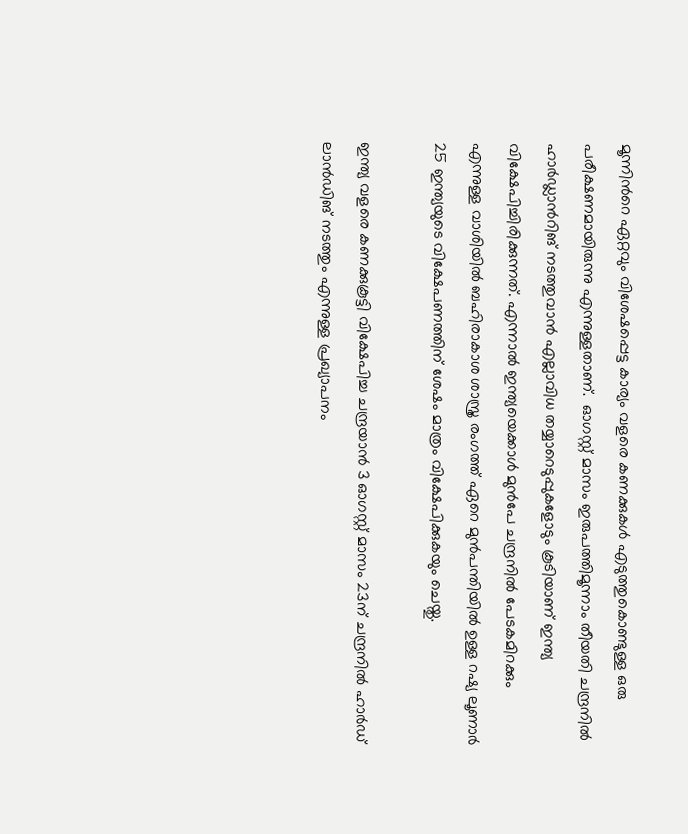മൂന്നിന്‍റെ ഏറ്റവും വിശേഷപ്പെട്ട കാര്യം വളരെ കണക്കുകള്‍ എടുത്തുകൊണ്ടുള്ള ഒരു പരീക്ഷണമായിരുന്നു എന്നുള്ളതാണ്.  ഓഗസ്റ്റ് മാസം ഇരുപത്തിമൂന്നാം തീയതി ചന്ദ്രനില്‍ ഹാര്‍ഡ്ലാന്‍റിങ് നടത്തുവാന്‍ എല്ലാവിധ തയ്യാറെടുപ്പുകളോടും കൂടിയാണ് ഇന്ത്യ വിക്ഷേപിച്ചിരിക്കുന്നത്. എന്നാല്‍ ഇന്ത്യയെക്കാള്‍ മുന്‍പേ ചന്ദ്രനില്‍ പേടകമിറക്കും എന്നുള്ള വാശിയില്‍ ബഹിരാകാശ ശാസ്ത്ര രംഗത്ത് ഏറെ മുന്‍പന്തിയില്‍ ഉള്ള റഷ്യ ലൂണാര്‍ 25 ഇന്ത്യയുടെ വിക്ഷേപണത്തിന് ശേഷം മാത്രം വിക്ഷേപിക്കുകയും ചെയ്തു.

ഇന്ത്യ വളരെ കണക്കുകൂട്ടി വിക്ഷേപിച്ച ചന്ദ്രയാന്‍ 3 ഓഗസ്റ്റ് മാസം 23ന് ചന്ദ്രനില്‍ ഹാര്‍ഡ് ലാന്‍ഡിങ് നടത്തും എന്നുള്ള പ്രഖ്യാപനം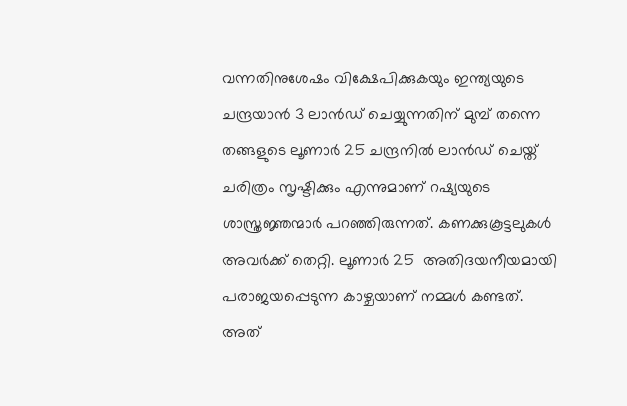വന്നതിനുശേഷം വിക്ഷേപിക്കുകയും ഇന്ത്യയുടെ ചന്ദ്രയാന്‍ 3 ലാന്‍ഡ് ചെയ്യുന്നതിന് മുമ്പ് തന്നെ തങ്ങളുടെ ലൂണാര്‍ 25 ചന്ദ്രനില്‍ ലാന്‍ഡ് ചെയ്ത് ചരിത്രം സൃഷ്ടിക്കും എന്നുമാണ് റഷ്യയുടെ ശാസ്ത്രജ്ഞന്മാര്‍ പറഞ്ഞിരുന്നത്. കണക്കുകൂട്ടലുകള്‍ അവര്‍ക്ക് തെറ്റി. ലൂണാര്‍ 25  അതിദയനീയമായി പരാജയപ്പെടുന്ന കാഴ്ചയാണ് നമ്മള്‍ കണ്ടത്. അത്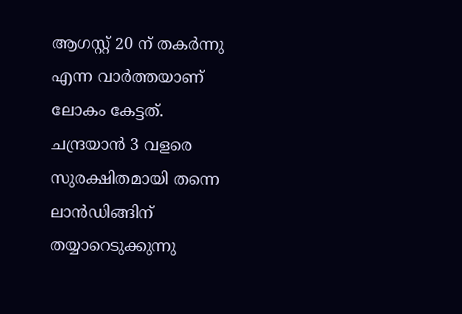ആഗസ്റ്റ് 20 ന് തകര്‍ന്നു എന്ന വാര്‍ത്തയാണ് ലോകം കേട്ടത്.  ചന്ദ്രയാന്‍ 3 വളരെ സുരക്ഷിതമായി തന്നെ ലാന്‍ഡിങ്ങിന് തയ്യാറെടുക്കുന്നു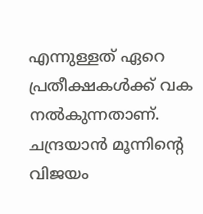എന്നുള്ളത് ഏറെ പ്രതീക്ഷകള്‍ക്ക് വക നല്‍കുന്നതാണ്. ചന്ദ്രയാന്‍ മൂന്നിന്‍റെ വിജയം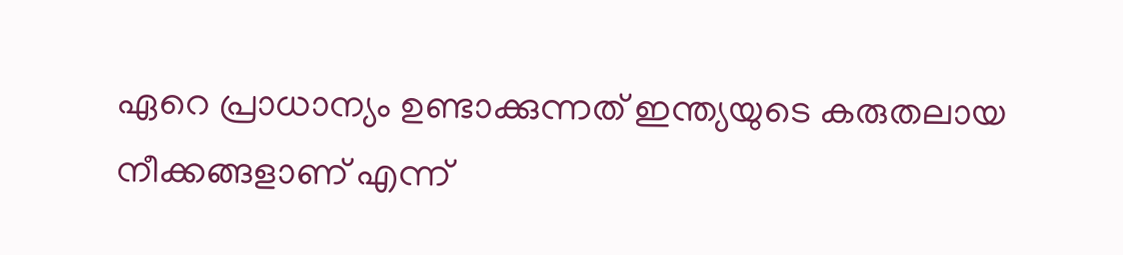ഏറെ പ്രാധാന്യം ഉണ്ടാക്കുന്നത് ഇന്ത്യയുടെ കരുതലായ നീക്കങ്ങളാണ് എന്ന്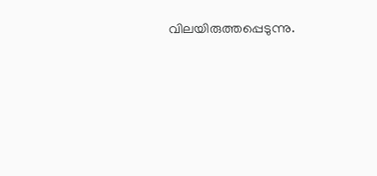വിലയിരുത്തപ്പെടുന്നു.